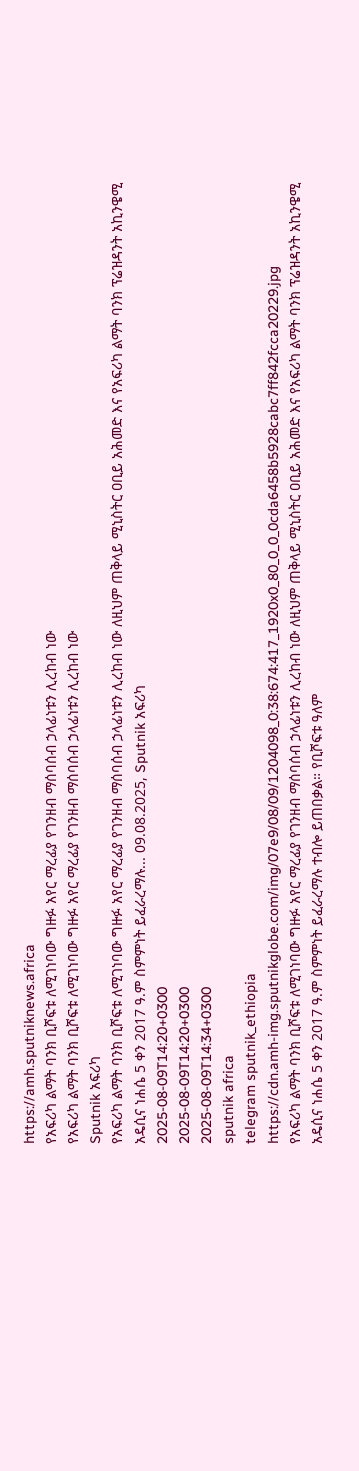https://amh.sputniknews.africa
የአፍሪካ ልማት ባንክ ቢሾፍቱ ለሚገነባው ግዙፉ አየር ማረፊያ የገንዘብ ማሰባሰብ ኃላፊነቱን ሊረከብ ነው
የአፍሪካ ልማት ባንክ ቢሾፍቱ ለሚገነባው ግዙፉ አየር ማረፊያ የገንዘብ ማሰባሰብ ኃላፊነቱን ሊረከብ ነው
Sputnik አፍሪካ
የአፍሪካ ልማት ባንክ ቢሾፍቱ ለሚገነባው ግዙፉ አየር ማረፊያ የገንዘብ ማሰባሰብ ኃላፊነቱን ሊረከብ ነው ለዚህም ጠቅላይ ሚኒስትር ዐቢይ አሕመድ እና የአፍሪካ ልማት ባንክ ፕሬዝዳንት አኪንዌሚ አዴሲና ነሐሴ 5 ቀን 2017 ዓ.ም ስምምነት ይፈራረማሉ... 09.08.2025, Sputnik አፍሪካ
2025-08-09T14:20+0300
2025-08-09T14:20+0300
2025-08-09T14:34+0300
sputnik africa
telegram sputnik_ethiopia
https://cdn.amh-img.sputnikglobe.com/img/07e9/08/09/1204098_0:38:674:417_1920x0_80_0_0_0cda6458b5928cabc7ff842fcca20229.jpg
የአፍሪካ ልማት ባንክ ቢሾፍቱ ለሚገነባው ግዙፉ አየር ማረፊያ የገንዘብ ማሰባሰብ ኃላፊነቱን ሊረከብ ነው ለዚህም ጠቅላይ ሚኒስትር ዐቢይ አሕመድ እና የአፍሪካ ልማት ባንክ ፕሬዝዳንት አኪንዌሚ አዴሲና ነሐሴ 5 ቀን 2017 ዓ.ም ስምምነት ይፈራረማሉ ተብሎ ይጠበቃል። የቢሾፍቱ ዓለም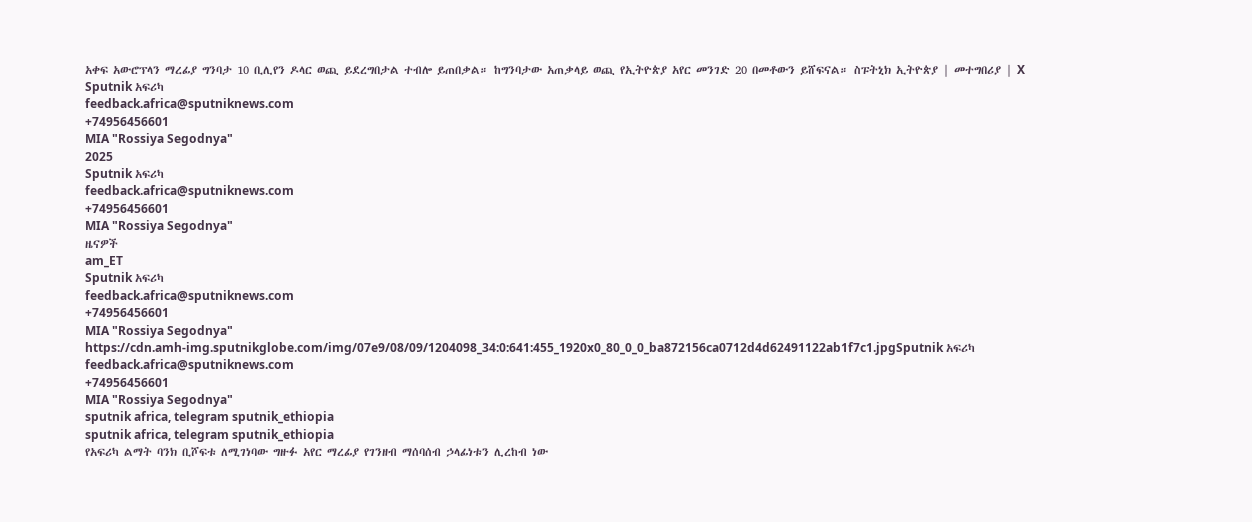አቀፍ አውሮፕላን ማረፊያ ግንባታ 10 ቢሊየን ዶላር ወጪ ይደረግበታል ተብሎ ይጠበቃል። ከግንባታው አጠቃላይ ወጪ የኢትዮጵያ አየር መንገድ 20 በመቶውን ይሸፍናል። ስፑትኒክ ኢትዮጵያ | መተግበሪያ | X
Sputnik አፍሪካ
feedback.africa@sputniknews.com
+74956456601
MIA "Rossiya Segodnya"
2025
Sputnik አፍሪካ
feedback.africa@sputniknews.com
+74956456601
MIA "Rossiya Segodnya"
ዜናዎች
am_ET
Sputnik አፍሪካ
feedback.africa@sputniknews.com
+74956456601
MIA "Rossiya Segodnya"
https://cdn.amh-img.sputnikglobe.com/img/07e9/08/09/1204098_34:0:641:455_1920x0_80_0_0_ba872156ca0712d4d62491122ab1f7c1.jpgSputnik አፍሪካ
feedback.africa@sputniknews.com
+74956456601
MIA "Rossiya Segodnya"
sputnik africa, telegram sputnik_ethiopia
sputnik africa, telegram sputnik_ethiopia
የአፍሪካ ልማት ባንክ ቢሾፍቱ ለሚገነባው ግዙፉ አየር ማረፊያ የገንዘብ ማሰባሰብ ኃላፊነቱን ሊረከብ ነው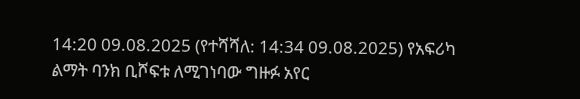14:20 09.08.2025 (የተሻሻለ: 14:34 09.08.2025) የአፍሪካ ልማት ባንክ ቢሾፍቱ ለሚገነባው ግዙፉ አየር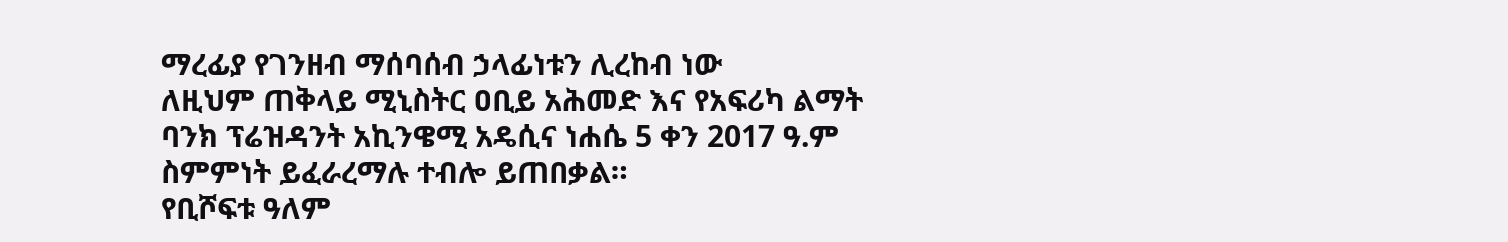ማረፊያ የገንዘብ ማሰባሰብ ኃላፊነቱን ሊረከብ ነው
ለዚህም ጠቅላይ ሚኒስትር ዐቢይ አሕመድ እና የአፍሪካ ልማት ባንክ ፕሬዝዳንት አኪንዌሚ አዴሲና ነሐሴ 5 ቀን 2017 ዓ.ም ስምምነት ይፈራረማሉ ተብሎ ይጠበቃል።
የቢሾፍቱ ዓለም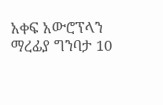አቀፍ አውሮፕላን ማረፊያ ግንባታ 10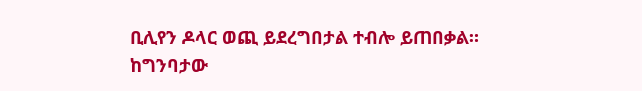ቢሊየን ዶላር ወጪ ይደረግበታል ተብሎ ይጠበቃል።
ከግንባታው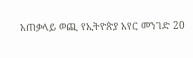አጠቃላይ ወጪ የኢትዮጵያ አየር መንገድ 20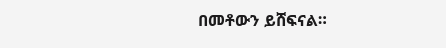በመቶውን ይሸፍናል።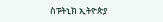ስፑትኒክ ኢትዮጵያ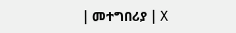| መተግበሪያ | X